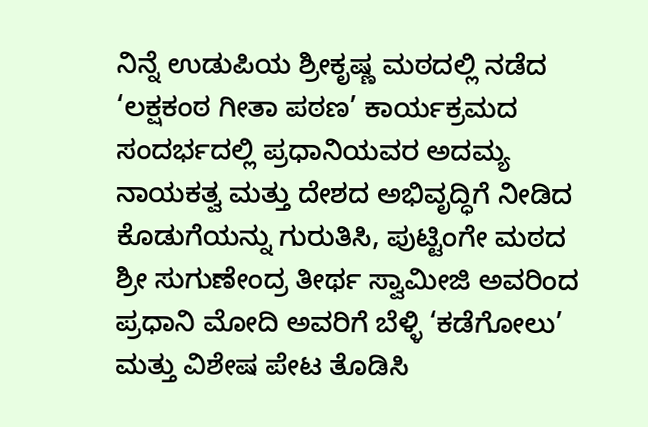ನಿನ್ನೆ ಉಡುಪಿಯ ಶ್ರೀಕೃಷ್ಣ ಮಠದಲ್ಲಿ ನಡೆದ ‘ಲಕ್ಷಕಂಠ ಗೀತಾ ಪಠಣ’ ಕಾರ್ಯಕ್ರಮದ ಸಂದರ್ಭದಲ್ಲಿ ಪ್ರಧಾನಿಯವರ ಅದಮ್ಯ ನಾಯಕತ್ವ ಮತ್ತು ದೇಶದ ಅಭಿವೃದ್ಧಿಗೆ ನೀಡಿದ ಕೊಡುಗೆಯನ್ನು ಗುರುತಿಸಿ, ಪುಟ್ಟಿಂಗೇ ಮಠದ ಶ್ರೀ ಸುಗುಣೇಂದ್ರ ತೀರ್ಥ ಸ್ವಾಮೀಜಿ ಅವರಿಂದ ಪ್ರಧಾನಿ ಮೋದಿ ಅವರಿಗೆ ಬೆಳ್ಳಿ ‘ಕಡೆಗೋಲು’ ಮತ್ತು ವಿಶೇಷ ಪೇಟ ತೊಡಿಸಿ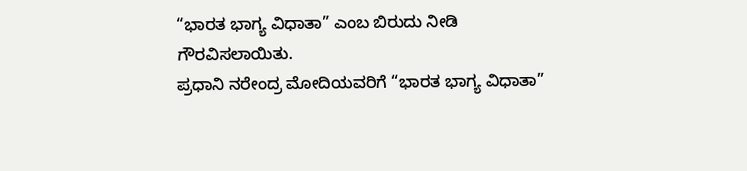“ಭಾರತ ಭಾಗ್ಯ ವಿಧಾತಾ” ಎಂಬ ಬಿರುದು ನೀಡಿ ಗೌರವಿಸಲಾಯಿತು.
ಪ್ರಧಾನಿ ನರೇಂದ್ರ ಮೋದಿಯವರಿಗೆ “ಭಾರತ ಭಾಗ್ಯ ವಿಧಾತಾ”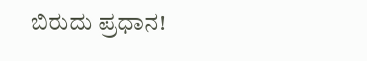ಬಿರುದು ಪ್ರಧಾನ!